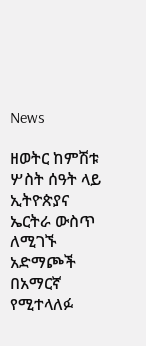News

ዘወትር ከምሽቱ ሦስት ሰዓት ላይ ኢትዮጵያና ኤርትራ ውስጥ ለሚገኙ አድማጮች በአማርኛ የሚተላለፉ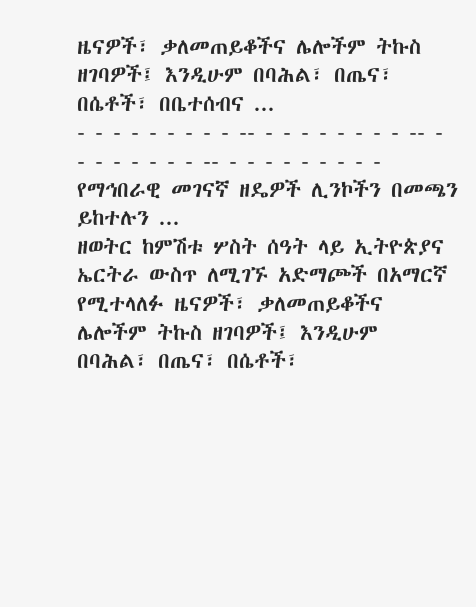ዜናዎች፣ ቃለመጠይቆችና ሌሎችም ትኩስ ዘገባዎች፤ እንዲሁም በባሕል፣ በጤና፣ በሴቶች፣ በቤተሰብና ...
- - - - - - - - - -- - - - - - - - - -- - - - - - - - - -- - - - - - - - - - የማኅበራዊ መገናኛ ዘዴዎች ሊንኮችን በመጫን ይከተሉን ...
ዘወትር ከምሽቱ ሦስት ሰዓት ላይ ኢትዮጵያና ኤርትራ ውስጥ ለሚገኙ አድማጮች በአማርኛ የሚተላለፉ ዜናዎች፣ ቃለመጠይቆችና ሌሎችም ትኩስ ዘገባዎች፤ እንዲሁም በባሕል፣ በጤና፣ በሴቶች፣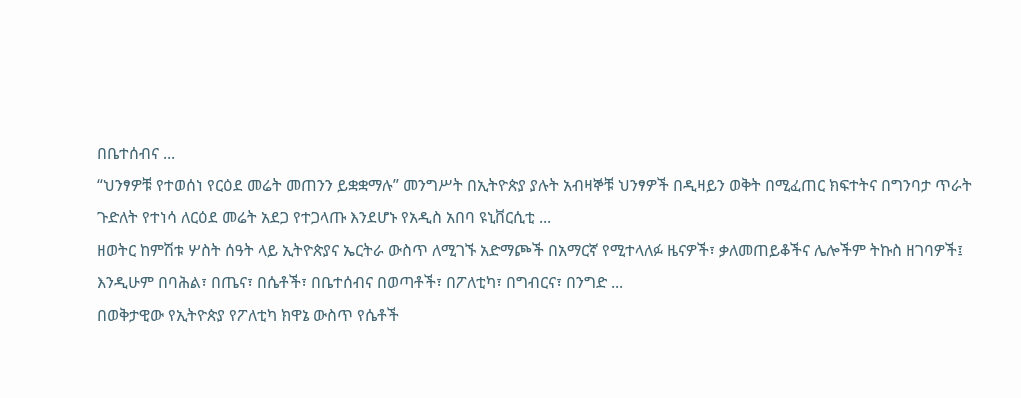በቤተሰብና ...
“ህንፃዎቹ የተወሰነ የርዕደ መሬት መጠንን ይቋቋማሉ” መንግሥት በኢትዮጵያ ያሉት አብዛኞቹ ህንፃዎች በዲዛይን ወቅት በሚፈጠር ክፍተትና በግንባታ ጥራት ጉድለት የተነሳ ለርዕደ መሬት አደጋ የተጋላጡ እንደሆኑ የአዲስ አበባ ዩኒቨርሲቲ ...
ዘወትር ከምሽቱ ሦስት ሰዓት ላይ ኢትዮጵያና ኤርትራ ውስጥ ለሚገኙ አድማጮች በአማርኛ የሚተላለፉ ዜናዎች፣ ቃለመጠይቆችና ሌሎችም ትኩስ ዘገባዎች፤ እንዲሁም በባሕል፣ በጤና፣ በሴቶች፣ በቤተሰብና በወጣቶች፣ በፖለቲካ፣ በግብርና፣ በንግድ ...
በወቅታዊው የኢትዮጵያ የፖለቲካ ክዋኔ ውስጥ የሴቶች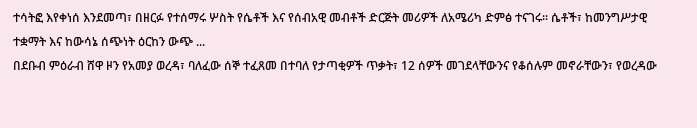ተሳትፎ እየቀነሰ እንደመጣ፣ በዘርፉ የተሰማሩ ሦስት የሴቶች እና የሰብአዊ መብቶች ድርጅት መሪዎች ለአሜሪካ ድምፅ ተናገሩ፡፡ ሴቶች፣ ከመንግሥታዊ ተቋማት እና ከውሳኔ ሰጭነት ዕርከን ውጭ ...
በደቡብ ምዕራብ ሸዋ ዞን የአመያ ወረዳ፣ ባለፈው ሰኞ ተፈጸመ በተባለ የታጣቂዎች ጥቃት፣ 12 ሰዎች መገደላቸውንና የቆሰሉም መኖራቸውን፣ የወረዳው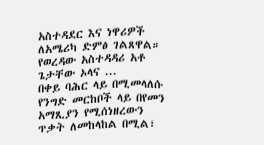አስተዳደር እና ነዋሪዎች ለአሜሪካ ድምፅ ገልጸዋል። የወረዳው አስተዳዳሪ አቶ ጌታቸው ኦላና ...
በቀይ ባሕር ላይ በሚመላለሱ የንግድ መርከቦች ላይ በየመን አማጺያን የሚሰነዘረውን ጥቃት ለመከላከል በሚል፣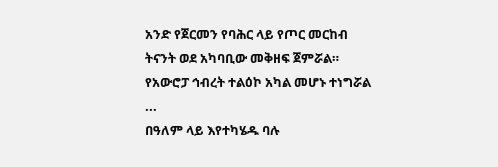አንድ የጀርመን የባሕር ላይ የጦር መርከብ ትናንት ወደ አካባቢው መቅዘፍ ጀምሯል። የአውሮፓ ኅብረት ተልዕኮ አካል መሆኑ ተነግሯል ...
በዓለም ላይ እየተካሄዱ ባሉ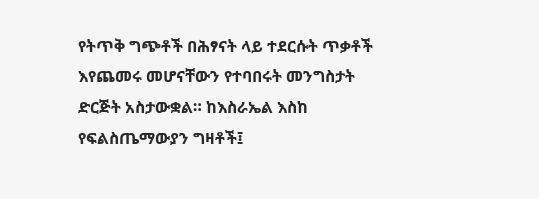የትጥቅ ግጭቶች በሕፃናት ላይ ተደርሱት ጥቃቶች እየጨመሩ መሆናቸውን የተባበሩት መንግስታት ድርጅት አስታውቋል። ከእስራኤል እስከ የፍልስጤማውያን ግዛቶች፤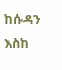ከሱዳን እስከ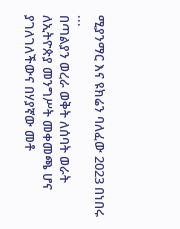ሚያንማር እና ዩክሬን ባለፈው 2023 በነበሩ ...
በጣልያን ወረራ ወቅት ለሰባት ወራት ለኢትዮጵያ መንግሥት መቀመጫ ሆና ያገለገለችውና በሃያኛው መቶ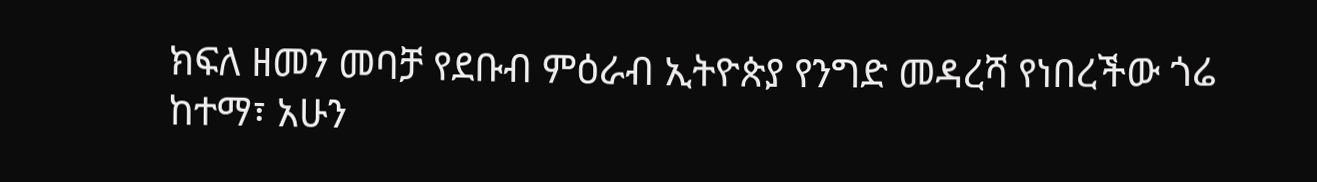ክፍለ ዘመን መባቻ የደቡብ ምዕራብ ኢትዮጵያ የንግድ መዳረሻ የነበረችው ጎሬ ከተማ፣ አሁን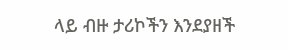ላይ ብዙ ታሪኮችን እንደያዘች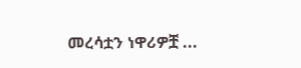መረሳቷን ነዋሪዎቿ ...